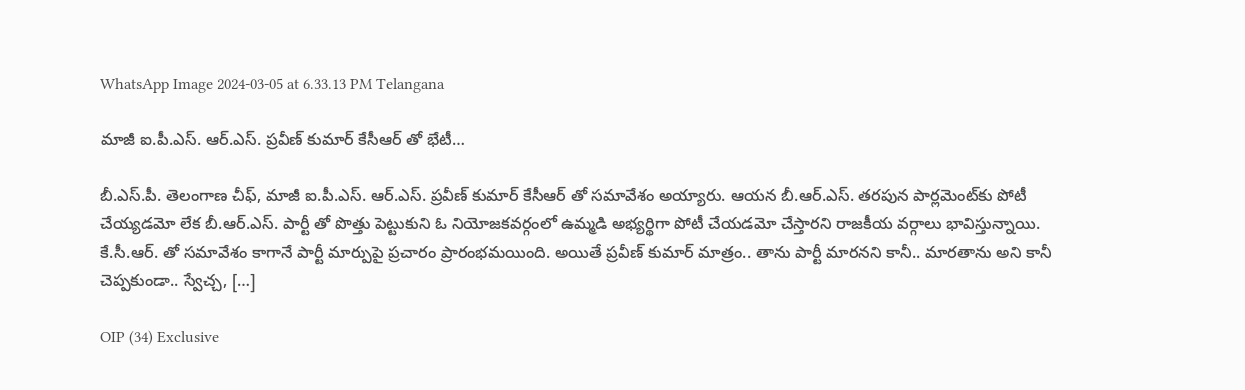WhatsApp Image 2024-03-05 at 6.33.13 PM Telangana

మాజీ ఐ.పీ.ఎస్. ఆర్.ఎస్. ప్రవీణ్ కుమార్ కేసీఆర్ తో భేటీ…

బీ.ఎస్.పీ. తెలంగాణ చీఫ్, మాజీ ఐ.పీ.ఎస్. ఆర్.ఎస్. ప్రవీణ్ కుమార్ కేసీఆర్ తో సమావేశం అయ్యారు. ఆయన బీ.ఆర్.ఎస్. తరపున పార్లమెంట్‌కు పోటీ చేయ్యడమో లేక బీ.ఆర్.ఎస్. పార్టీ తో పొత్తు పెట్టుకుని ఓ నియోజకవర్గంలో ఉమ్మడి అభ్యర్థిగా పోటీ చేయడమో చేస్తారని రాజకీయ వర్గాలు భావిస్తున్నాయి. కే.సీ.ఆర్. తో సమావేశం కాగానే పార్టీ మార్పుపై ప్రచారం ప్రారంభమయింది. అయితే ప్రవీణ్ కుమార్ మాత్రం.. తాను పార్టీ మారనని కానీ.. మారతాను అని కానీ చెప్పకుండా.. స్వేచ్చ, […]

OIP (34) Exclusive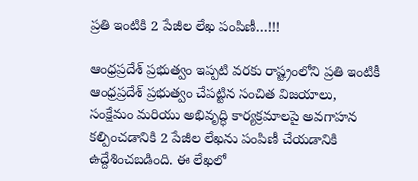ప్రతి ఇంటికి 2 పేజీల లేఖ పంపిణీ…!!!

ఆంధ్రప్రదేశ్ ప్రభుత్వం ఇప్పటి వరకు రాష్ట్రంలోని ప్రతి ఇంటికీ ఆంధ్రప్రదేశ్ ప్రభుత్వం చేపట్టిన సంచిత విజయాలు, సంక్షేమం మరియు అభివృద్ధి కార్యక్రమాలపై అవగాహన కల్పించడానికి 2 పేజీల లేఖను పంపిణీ చేయడానికి ఉద్దేశించబడింది. ఈ లేఖలో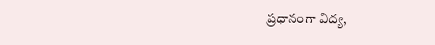ప్రధానంగా విద్య,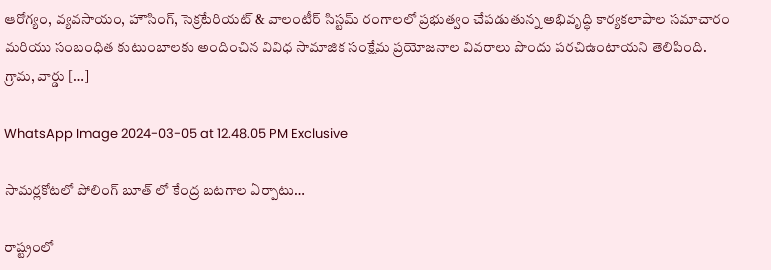ఆరోగ్యం, వ్యవసాయం, హౌసింగ్, సెక్రటేరియట్ & వాలంటీర్ సిస్టమ్ రంగాలలో ప్రభుత్వం చేపడుతున్న అభివృద్ధి కార్యకలాపాల సమాచారం మరియు సంబంధిత కుటుంబాలకు అందించిన వివిధ సామాజిక సంక్షేమ ప్రయోజనాల వివరాలు పొందు పరచిఉంటాయని తెలిపింది. గ్రామ, వార్డు […]

WhatsApp Image 2024-03-05 at 12.48.05 PM Exclusive

సామర్లకోటలో పోలింగ్ బూత్ లో కేంద్ర బటగాల ఏర్పాటు…

రాష్ట్రంలో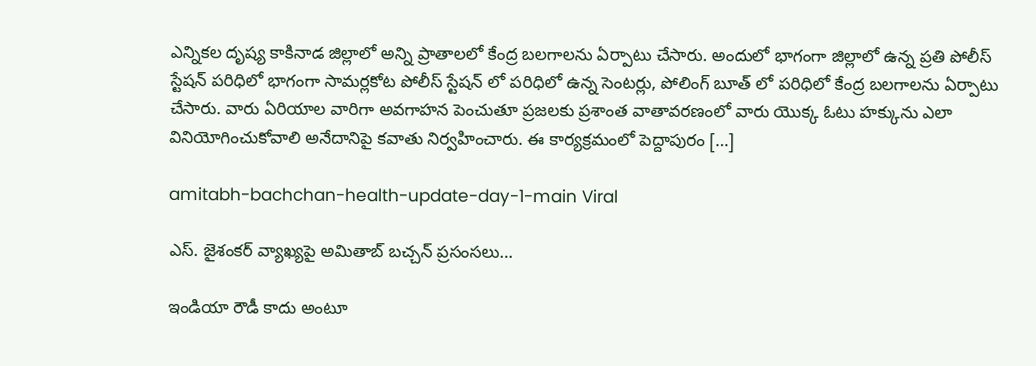ఎన్నికల దృష్య కాకినాడ జిల్లాలో అన్ని ప్రాతాలలో కేంద్ర బలగాలను ఏర్పాటు చేసారు. అందులో భాగంగా జిల్లాలో ఉన్న ప్రతి పోలీస్ స్టేషన్ పరిధిలో భాగంగా సామర్లకోట పోలీస్ స్టేషన్ లో పరిధిలో ఉన్న సెంటర్లు, పోలింగ్ బూత్ లో పరిధిలో కేంద్ర బలగాలను ఏర్పాటు చేసారు. వారు ఏరియాల వారిగా అవగాహన పెంచుతూ ప్రజలకు ప్రశాంత వాతావరణంలో వారు యొక్క ఓటు హక్కును ఎలా వినియోగించుకోవాలి అనేదానిపై కవాతు నిర్వహించారు. ఈ కార్యక్రమంలో పెద్దాపురం […]

amitabh-bachchan-health-update-day-1-main Viral

ఎస్. జైశంకర్ వ్యాఖ్యపై అమితాబ్ బచ్చన్ ప్రసంసలు…

ఇండియా రౌడీ కాదు అంటూ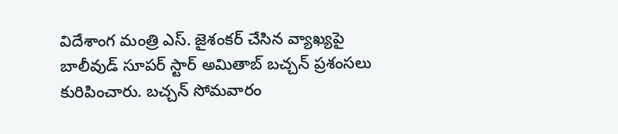విదేశాంగ మంత్రి ఎస్. జైశంకర్ చేసిన వ్యాఖ్యపై బాలీవుడ్ సూపర్ స్టార్ అమితాబ్ బచ్చన్ ప్రశంసలు కురిపించారు. బచ్చన్ సోమవారం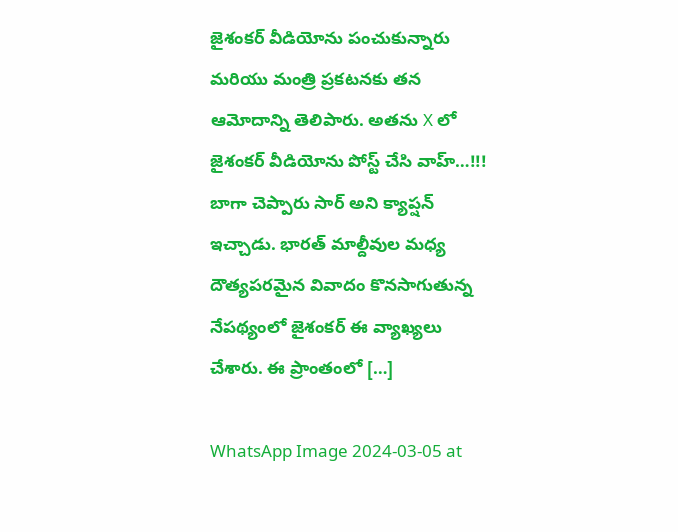జైశంకర్ వీడియోను పంచుకున్నారు మరియు మంత్రి ప్రకటనకు తన ఆమోదాన్ని తెలిపారు. అతను X లో జైశంకర్ వీడియోను పోస్ట్ చేసి వాహ్…!!! బాగా చెప్పారు సార్ అని క్యాప్షన్ ఇచ్చాడు. భారత్ మాల్దీవుల మధ్య దౌత్యపరమైన వివాదం కొనసాగుతున్న నేపథ్యంలో జైశంకర్ ఈ వ్యాఖ్యలు చేశారు. ఈ ప్రాంతంలో […]

WhatsApp Image 2024-03-05 at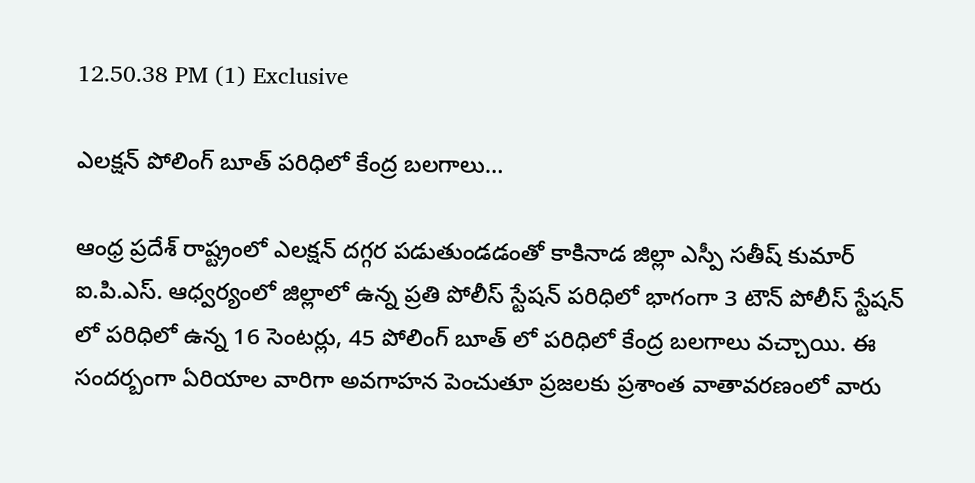12.50.38 PM (1) Exclusive

ఎలక్షన్ పోలింగ్ బూత్ పరిధిలో కేంద్ర బలగాలు…

ఆంధ్ర ప్రదేశ్ రాష్ట్రంలో ఎలక్షన్ దగ్గర పడుతుండడంతో కాకినాడ జిల్లా ఎస్పీ సతీష్ కుమార్ ఐ.పి.ఎస్. ఆధ్వర్యంలో జిల్లాలో ఉన్న ప్రతి పోలీస్ స్టేషన్ పరిధిలో భాగంగా 3 టౌన్ పోలీస్ స్టేషన్ లో పరిధిలో ఉన్న 16 సెంటర్లు, 45 పోలింగ్ బూత్ లో పరిధిలో కేంద్ర బలగాలు వచ్చాయి. ఈ సందర్బంగా ఏరియాల వారిగా అవగాహన పెంచుతూ ప్రజలకు ప్రశాంత వాతావరణంలో వారు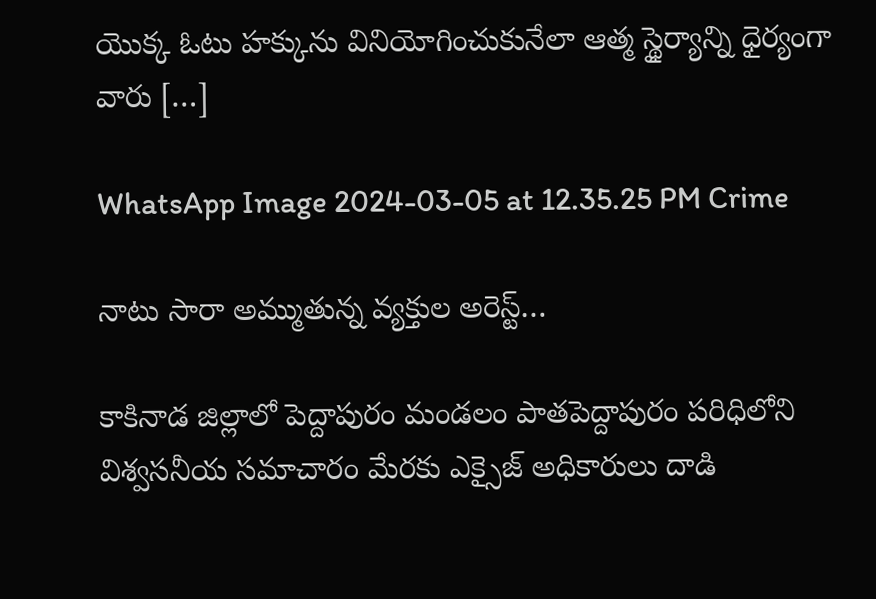యొక్క ఓటు హక్కును వినియోగించుకునేలా ఆత్మ స్థైర్యాన్ని ధైర్యంగా వారు […]

WhatsApp Image 2024-03-05 at 12.35.25 PM Crime

నాటు సారా అమ్ముతున్న వ్యక్తుల అరెస్ట్…

కాకినాడ జిల్లాలో పెద్దాపురం మండలం పాతపెద్దాపురం పరిధిలోని విశ్వసనీయ సమాచారం మేరకు ఎక్సైజ్ అధికారులు దాడి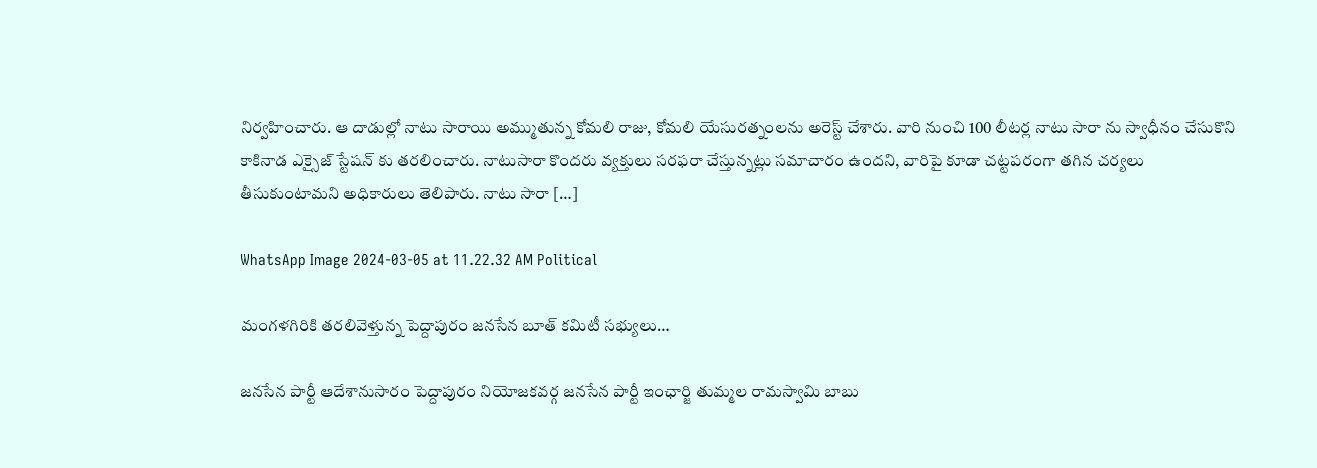నిర్వహించారు. ఆ దాడుల్లో నాటు సారాయి అమ్ముతున్న కోమలి రాజు, కోమలి యేసురత్నంలను అరెస్ట్ చేశారు. వారి నుంచి 100 లీటర్ల నాటు సారా ను స్వాధీనం చేసుకొని కాకినాడ ఎక్సైజ్ స్టేషన్ కు తరలించారు. నాటుసారా కొందరు వ్యక్తులు సరఫరా చేస్తున్నట్లు సమాచారం ఉందని, వారిపై కూడా చట్టపరంగా తగిన చర్యలు తీసుకుంటామని అధికారులు తెలిపారు. నాటు సారా […]

WhatsApp Image 2024-03-05 at 11.22.32 AM Political

మంగళగిరికి తరలివెళ్తున్న పెద్దాపురం జనసేన బూత్ కమిటీ సభ్యులు…

జనసేన పార్టీ ఆదేశానుసారం పెద్దాపురం నియోజకవర్గ జనసేన పార్టీ ఇంఛార్జి తుమ్మల రామస్వామి బాబు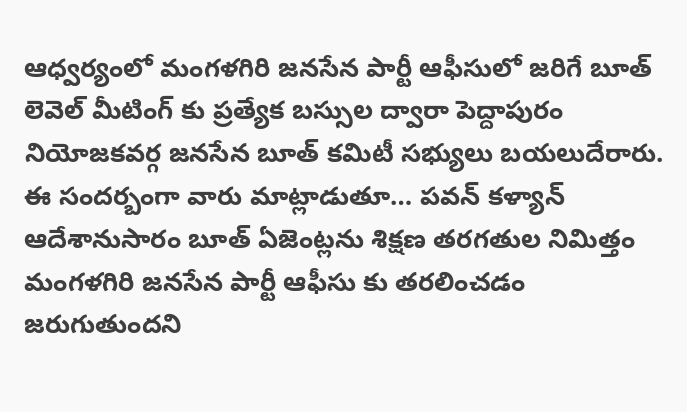ఆధ్వర్యంలో మంగళగిరి జనసేన పార్టీ ఆఫీసులో జరిగే బూత్ లెవెల్ మీటింగ్ కు ప్రత్యేక బస్సుల ద్వారా పెద్దాపురం నియోజకవర్గ జనసేన బూత్ కమిటీ సభ్యులు బయలుదేరారు. ఈ సందర్బంగా వారు మాట్లాడుతూ… పవన్ కళ్యాన్ ఆదేశానుసారం బూత్ ఏజెంట్లను శిక్షణ తరగతుల నిమిత్తం మంగళగిరి జనసేన పార్టీ ఆఫీసు కు తరలించడం జరుగుతుందని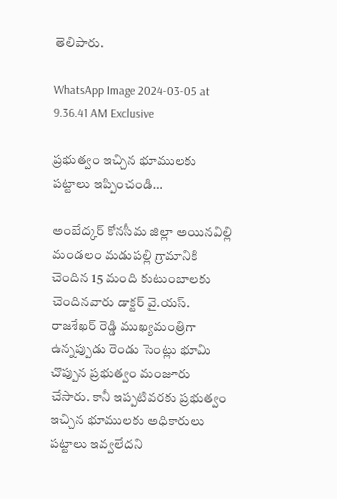తెలిపారు.

WhatsApp Image 2024-03-05 at 9.36.41 AM Exclusive

ప్రభుత్వం ఇచ్చిన భూములకు పట్టాలు ఇప్పించండి…

అంబేద్కర్ కోనసీమ జిల్లా అయినవిల్లి మండలం మడుపల్లి గ్రామానికి చెందిన 15 మంది కుటుంబాలకు చెందినవారు డాక్టర్ వై.యస్. రాజశేఖర్ రెడ్డి ముఖ్యమంత్రిగా ఉన్నప్పుడు రెండు సెంట్లు భూమి చొప్పున ప్రభుత్వం మంజూరు చేసారు. కానీ ఇప్పటివరకు ప్రభుత్వం ఇచ్చిన భూములకు అధికారులు పట్టాలు ఇవ్వలేదని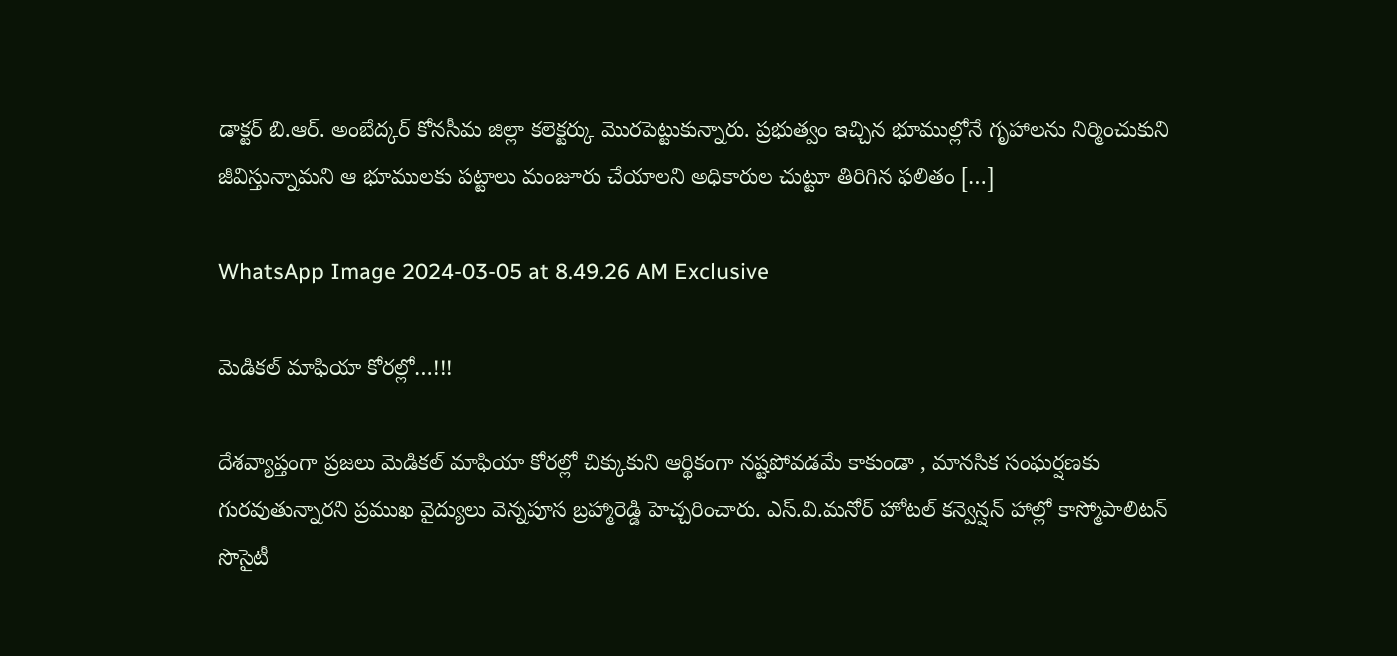డాక్టర్ బి.ఆర్. అంబేద్కర్ కోనసీమ జిల్లా కలెక్టర్కు మొరపెట్టుకున్నారు. ప్రభుత్వం ఇచ్చిన భూముల్లోనే గృహాలను నిర్మించుకుని జీవిస్తున్నామని ఆ భూములకు పట్టాలు మంజూరు చేయాలని అధికారుల చుట్టూ తిరిగిన ఫలితం […]

WhatsApp Image 2024-03-05 at 8.49.26 AM Exclusive

మెడికల్ మాఫియా కోరల్లో…!!!

దేశవ్యాప్తంగా ప్రజలు మెడికల్ మాఫియా కోరల్లో చిక్కుకుని ఆర్థికంగా నష్టపోవడమే కాకుండా , మానసిక సంఘర్షణకు గురవుతున్నారని ప్రముఖ వైద్యులు వెన్నపూస బ్రహ్మారెడ్డి హెచ్చరించారు. ఎస్.వి.మనోర్ హోటల్ కన్వెన్షన్ హాల్లో కాస్మోపాలిటన్ సొసైటీ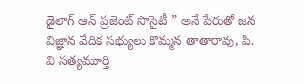డైలాగ్ ఆన్ ప్రజెంట్ సొసైటీ ” అనే పేరుతో జన విజ్ఞాన వేదిక సభ్యులు కొమ్మన తాతారావు, పి. వి సత్యమూర్తి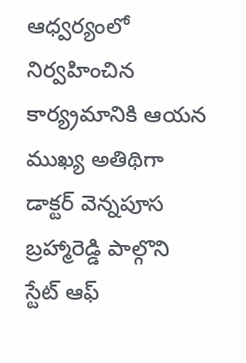ఆధ్వర్యంలో నిర్వహించిన కార్య్రమానికి ఆయన ముఖ్య అతిథిగా డాక్టర్ వెన్నపూస బ్రహ్మారెడ్డి పాల్గొని స్టేట్ ఆఫ్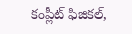కంప్లీట్ ఫిజికల్,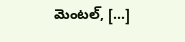మెంటల్, […]